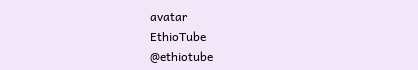avatar
EthioTube
@ethiotube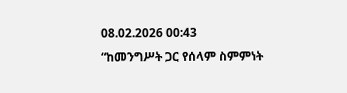08.02.2026 00:43
“ከመንግሥት ጋር የሰላም ስምምነት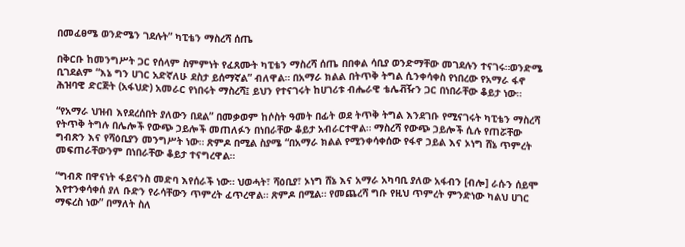በመፈፀሜ ወንድሜን ገደሉት” ካፒቴን ማስረሻ ሰጤ

በቅርቡ ከመንግሥት ጋር የሰላም ስምምነት የፈጸሙት ካፒቴን ማስረሻ ሰጤ በበቀል ሳቢያ ወንድማቸው መገደሉን ተናገሩ።ወንድሜ ቢገደልም “እኔ ግን ሀገር አድኛለሁ ደስታ ይሰማኛል” ብለዋል። በአማራ ክልል በትጥቅ ትግል ሲንቀሳቀስ የነበረው የአማራ ፋኖ ሕዝባዊ ድርጅት (አፋህድ) አመራር የነበሩት ማስረሻ፤ ይህን የተናገሩት ከሀገሪቱ ብሔራዊ ቴሌቭዥን ጋር በነበራቸው ቆይታ ነው።

“የአማራ ህዝብ እየደረሰበት ያለውን በደል” በመቃወም ከሶስት ዓመት በፊት ወደ ትጥቅ ትግል እንደገቡ የሚናገሩት ካፒቴን ማስረሻ የትጥቅ ትግሉ በሌሎች የውጭ ኃይሎች መጠለፉን በነበራቸው ቆይታ አብራርተዋል። ማስረሻ የውጭ ኃይሎች ሲሉ የጠሯቸው ግብጽን እና የሻዕቢያን መንግሥት ነው። ጽምዶ በሚል ስያሜ “በአማራ ክልል የሚንቀሳቀሰው የፋኖ ኃይል እና ኦነግ ሸኔ ጥምረት መፍጠራቸውንም በነበራቸው ቆይታ ተናግረዋል።

“ግብጽ በዋናነት ፋይናንስ መድባ እየሰራች ነው። ህወሓት፣ ሻዕቢያ፣ ኦነግ ሸኔ እና አማራ አካባቢ ያለው አፋብን [ብሎ] ራሱን ሰይሞ እየተንቀሳቀሰ ያለ ቡድን የራሳቸውን ጥምረት ፈጥረዋል። ጽምዶ በሚል። የመጨረሻ ግቡ የዚህ ጥምረት ምንድነው ካልህ ሀገር ማፍረስ ነው” በማለት ስለ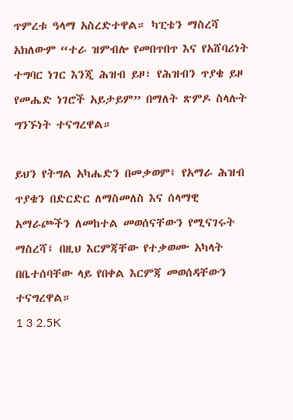ጥምረቱ ዓላማ አስረድተዋል። ካፒቴን ማስረሻ አክለውም “ተራ ዝምብሎ የመበጥበጥ እና የአሸባሪነት ተግባር ነገር እንጂ ሕዝብ ይዞ፣ የሕዝብን ጥያቄ ይዞ የመሔድ ነገሮች አይታይም” በማለት ጽምዶ ስላሉት ግንኙነት ተናግረዋል።

ይህን የትግል አካሔድን በመቃወም፤ የአማራ ሕዝብ ጥያቄን በድርድር ለማስመለስ እና ሰላማዊ አማራጮችን ለመከተል መወሰናቸውን የሚናገሩት ማስረሻ፤ በዚህ እርምጃቸው የተቃወሙ አካላት በቤተሰባቸው ላይ የበቀል እርምጃ መወሰዳቸውን ተናግረዋል።
1 3 2.5K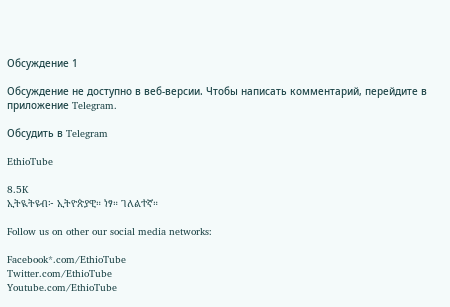Обсуждение 1

Обсуждение не доступно в веб-версии. Чтобы написать комментарий, перейдите в приложение Telegram.

Обсудить в Telegram

EthioTube

8.5K
ኢትዪትዩብ፦ ኢትዮጵያዊ። ነፃ። ገለልተኛ።

Follow us on other our social media networks:

Facebook*.com/EthioTube
Twitter.com/EthioTube
Youtube.com/EthioTube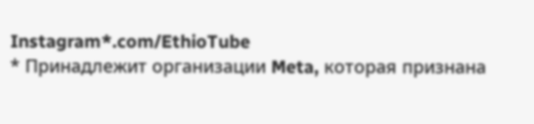Instagram*.com/EthioTube
* Принадлежит организации Meta, которая признана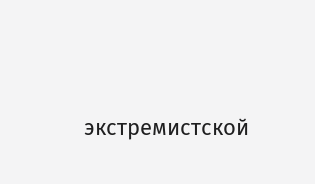экстремистской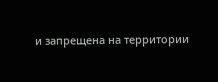и запрещена на территории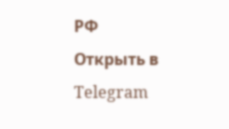РФ
Открыть в Telegram